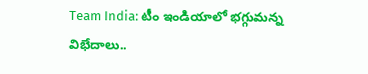Team India: టీం ఇండియాలో భగ్గుమన్న విభేదాలు..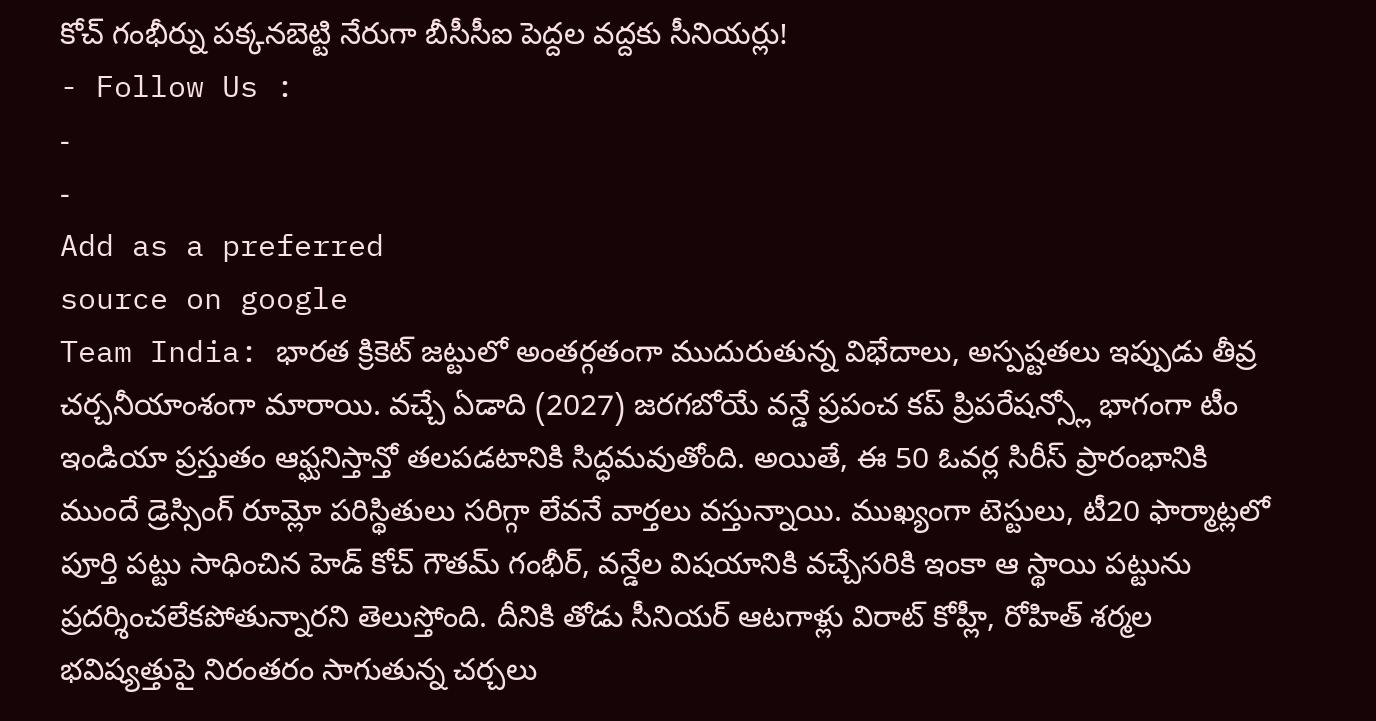కోచ్ గంభీర్ను పక్కనబెట్టి నేరుగా బీసీసీఐ పెద్దల వద్దకు సీనియర్లు!
- Follow Us :
-
-
Add as a preferred
source on google
Team India: భారత క్రికెట్ జట్టులో అంతర్గతంగా ముదురుతున్న విభేదాలు, అస్పష్టతలు ఇప్పుడు తీవ్ర చర్చనీయాంశంగా మారాయి. వచ్చే ఏడాది (2027) జరగబోయే వన్డే ప్రపంచ కప్ ప్రిపరేషన్స్లో భాగంగా టీం ఇండియా ప్రస్తుతం ఆఫ్ఘనిస్తాన్తో తలపడటానికి సిద్ధమవుతోంది. అయితే, ఈ 50 ఓవర్ల సిరీస్ ప్రారంభానికి ముందే డ్రెస్సింగ్ రూమ్లో పరిస్థితులు సరిగ్గా లేవనే వార్తలు వస్తున్నాయి. ముఖ్యంగా టెస్టులు, టీ20 ఫార్మాట్లలో పూర్తి పట్టు సాధించిన హెడ్ కోచ్ గౌతమ్ గంభీర్, వన్డేల విషయానికి వచ్చేసరికి ఇంకా ఆ స్థాయి పట్టును ప్రదర్శించలేకపోతున్నారని తెలుస్తోంది. దీనికి తోడు సీనియర్ ఆటగాళ్లు విరాట్ కోహ్లీ, రోహిత్ శర్మల భవిష్యత్తుపై నిరంతరం సాగుతున్న చర్చలు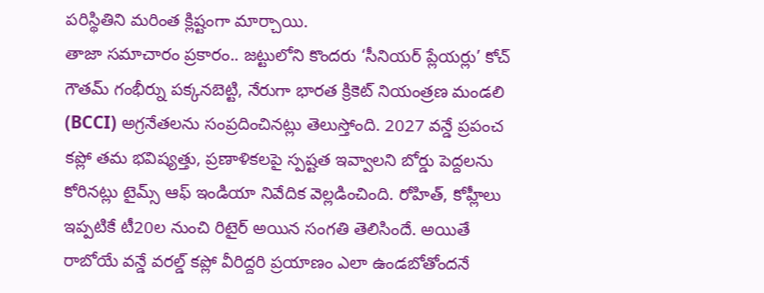పరిస్థితిని మరింత క్లిష్టంగా మార్చాయి.
తాజా సమాచారం ప్రకారం.. జట్టులోని కొందరు ‘సీనియర్ ప్లేయర్లు’ కోచ్ గౌతమ్ గంభీర్ను పక్కనబెట్టి, నేరుగా భారత క్రికెట్ నియంత్రణ మండలి (BCCI) అగ్రనేతలను సంప్రదించినట్లు తెలుస్తోంది. 2027 వన్డే ప్రపంచ కప్లో తమ భవిష్యత్తు, ప్రణాళికలపై స్పష్టత ఇవ్వాలని బోర్డు పెద్దలను కోరినట్లు టైమ్స్ ఆఫ్ ఇండియా నివేదిక వెల్లడించింది. రోహిత్, కోహ్లీలు ఇప్పటికే టీ20ల నుంచి రిటైర్ అయిన సంగతి తెలిసిందే. అయితే రాబోయే వన్డే వరల్డ్ కప్లో వీరిద్దరి ప్రయాణం ఎలా ఉండబోతోందనే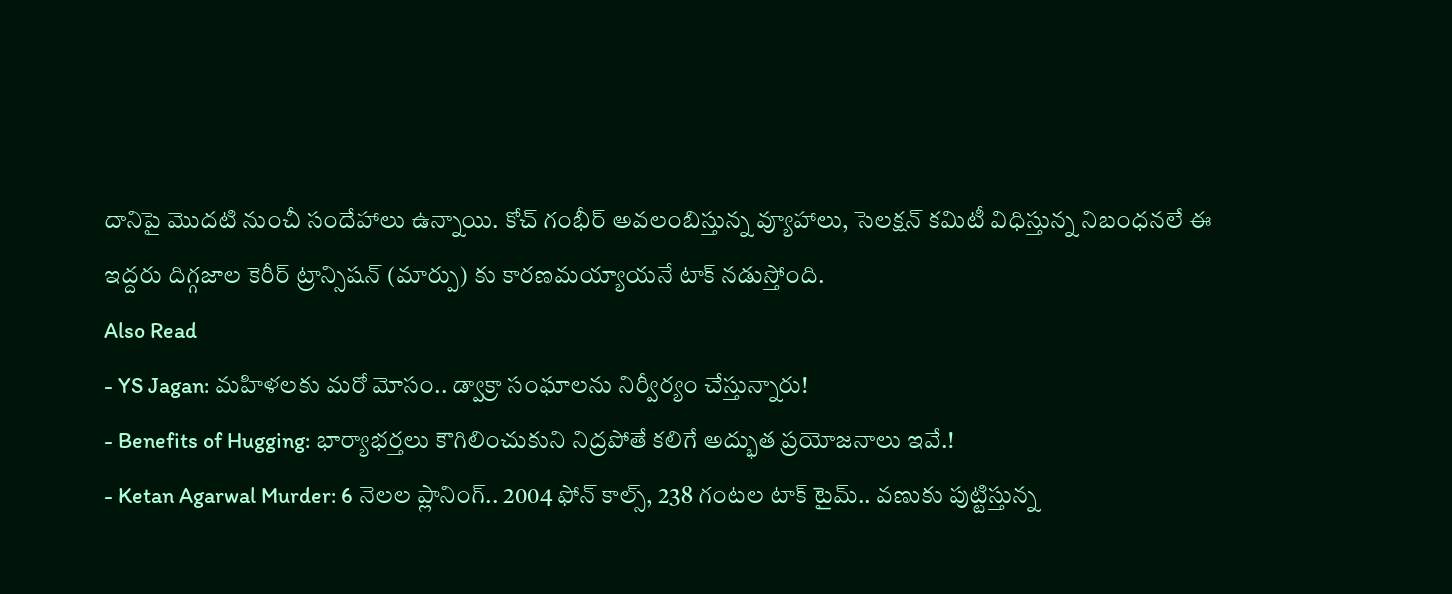దానిపై మొదటి నుంచీ సందేహాలు ఉన్నాయి. కోచ్ గంభీర్ అవలంబిస్తున్న వ్యూహాలు, సెలక్షన్ కమిటీ విధిస్తున్న నిబంధనలే ఈ ఇద్దరు దిగ్గజాల కెరీర్ ట్రాన్సిషన్ (మార్పు) కు కారణమయ్యాయనే టాక్ నడుస్తోంది.
Also Read
- YS Jagan: మహిళలకు మరో మోసం.. డ్వాక్రా సంఘాలను నిర్వీర్యం చేస్తున్నారు!
- Benefits of Hugging: భార్యాభర్తలు కౌగిలించుకుని నిద్రపోతే కలిగే అద్భుత ప్రయోజనాలు ఇవే.!
- Ketan Agarwal Murder: 6 నెలల ప్లానింగ్.. 2004 ఫోన్ కాల్స్, 238 గంటల టాక్ టైమ్.. వణుకు పుట్టిస్తున్న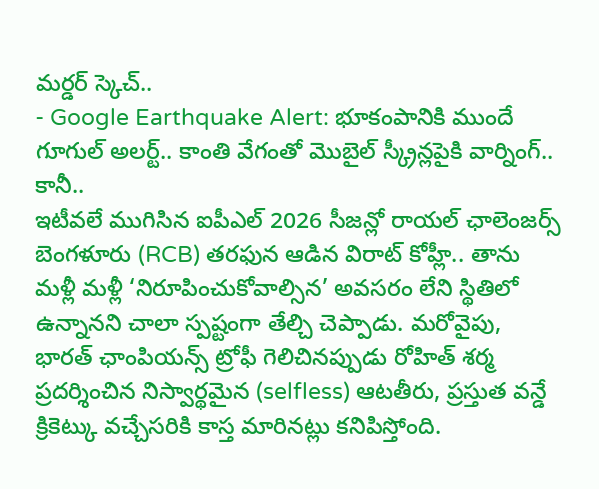మర్డర్ స్కెచ్..
- Google Earthquake Alert: భూకంపానికి ముందే గూగుల్ అలర్ట్.. కాంతి వేగంతో మొబైల్ స్క్రీన్లపైకి వార్నింగ్.. కానీ..
ఇటీవలే ముగిసిన ఐపీఎల్ 2026 సీజన్లో రాయల్ ఛాలెంజర్స్ బెంగళూరు (RCB) తరఫున ఆడిన విరాట్ కోహ్లీ.. తాను మళ్లీ మళ్లీ ‘నిరూపించుకోవాల్సిన’ అవసరం లేని స్థితిలో ఉన్నానని చాలా స్పష్టంగా తేల్చి చెప్పాడు. మరోవైపు, భారత్ ఛాంపియన్స్ ట్రోఫీ గెలిచినప్పుడు రోహిత్ శర్మ ప్రదర్శించిన నిస్వార్థమైన (selfless) ఆటతీరు, ప్రస్తుత వన్డే క్రికెట్కు వచ్చేసరికి కాస్త మారినట్లు కనిపిస్తోంది.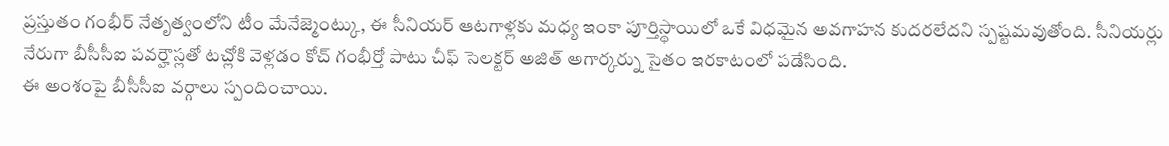ప్రస్తుతం గంభీర్ నేతృత్వంలోని టీం మేనేజ్మెంట్కు, ఈ సీనియర్ ఆటగాళ్లకు మధ్య ఇంకా పూర్తిస్థాయిలో ఒకే విధమైన అవగాహన కుదరలేదని స్పష్టమవుతోంది. సీనియర్లు నేరుగా బీసీసీఐ పవర్హౌస్లతో టచ్లోకి వెళ్లడం కోచ్ గంభీర్తో పాటు చీఫ్ సెలక్టర్ అజిత్ అగార్కర్ను సైతం ఇరకాటంలో పడేసింది.
ఈ అంశంపై బీసీసీఐ వర్గాలు స్పందించాయి.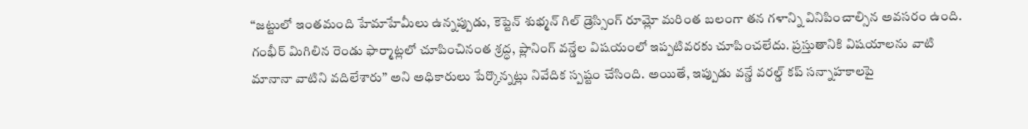“జట్టులో ఇంతమంది హేమాహేమీలు ఉన్నప్పుడు, కెప్టెన్ శుభ్మన్ గిల్ డ్రెస్సింగ్ రూమ్లో మరింత బలంగా తన గళాన్ని వినిపించాల్సిన అవసరం ఉంది. గంభీర్ మిగిలిన రెండు ఫార్మాట్లలో చూపించినంత శ్రద్ధ, ప్లానింగ్ వన్డేల విషయంలో ఇప్పటివరకు చూపించలేదు. ప్రస్తుతానికి విషయాలను వాటి మానానా వాటిని వదిలేశారు” అని అధికారులు పేర్కొన్నట్లు నివేదిక స్పష్టం చేసింది. అయితే, ఇప్పుడు వన్డే వరల్డ్ కప్ సన్నాహకాలపై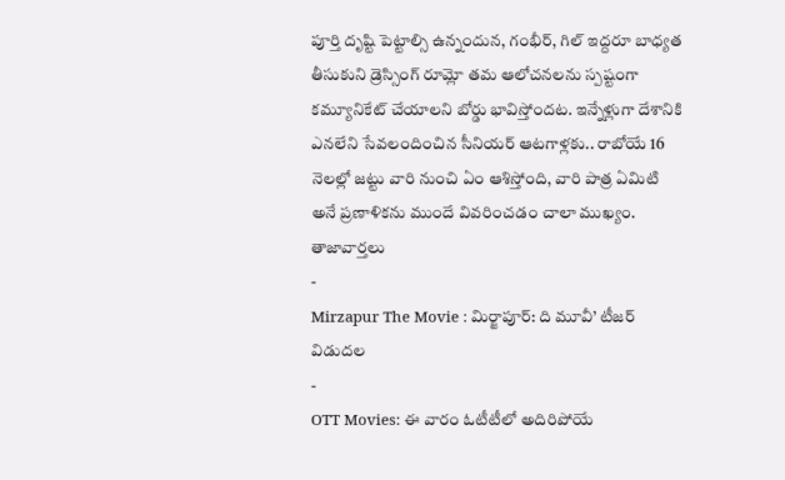పూర్తి దృష్టి పెట్టాల్సి ఉన్నందున, గంభీర్, గిల్ ఇద్దరూ బాధ్యత తీసుకుని డ్రెస్సింగ్ రూమ్లో తమ ఆలోచనలను స్పష్టంగా కమ్యూనికేట్ చేయాలని బోర్డు భావిస్తోందట. ఇన్నేళ్లుగా దేశానికి ఎనలేని సేవలందించిన సీనియర్ ఆటగాళ్లకు.. రాబోయే 16 నెలల్లో జట్టు వారి నుంచి ఏం ఆశిస్తోంది, వారి పాత్ర ఏమిటి అనే ప్రణాళికను ముందే వివరించడం చాలా ముఖ్యం.
తాజావార్తలు
-
Mirzapur The Movie : మిర్జాపూర్: ది మూవీ’ టీజర్ విడుదల
-
OTT Movies: ఈ వారం ఓటీటీలో అదిరిపోయే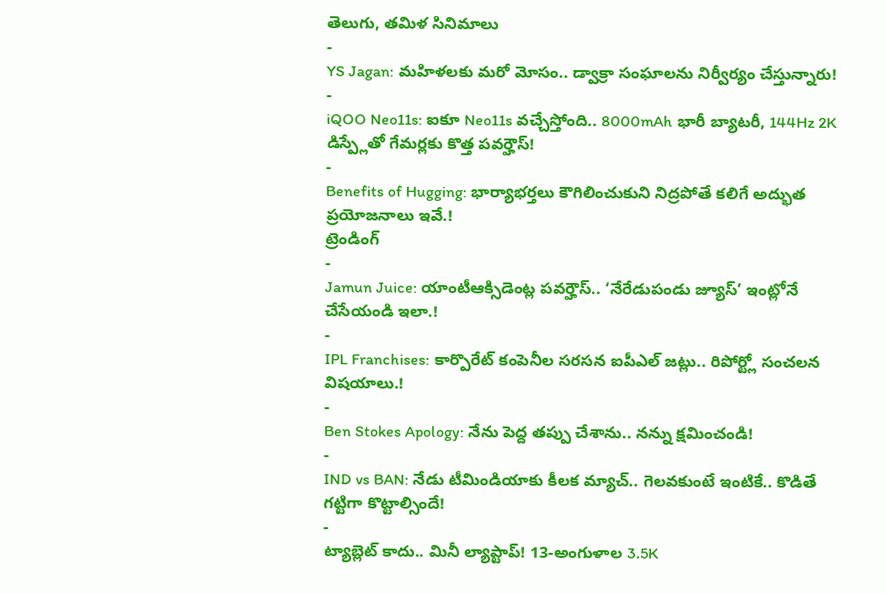తెలుగు, తమిళ సినిమాలు
-
YS Jagan: మహిళలకు మరో మోసం.. డ్వాక్రా సంఘాలను నిర్వీర్యం చేస్తున్నారు!
-
iQOO Neo11s: ఐకూ Neo11s వచ్చేస్తోంది.. 8000mAh భారీ బ్యాటరీ, 144Hz 2K డిస్ప్లేతో గేమర్లకు కొత్త పవర్హౌస్!
-
Benefits of Hugging: భార్యాభర్తలు కౌగిలించుకుని నిద్రపోతే కలిగే అద్భుత ప్రయోజనాలు ఇవే.!
ట్రెండింగ్
-
Jamun Juice: యాంటీఆక్సిడెంట్ల పవర్హౌస్.. ‘నేరేడుపండు జ్యూస్’ ఇంట్లోనే చేసేయండి ఇలా.!
-
IPL Franchises: కార్పొరేట్ కంపెనీల సరసన ఐపీఎల్ జట్లు.. రిపోర్ట్లో సంచలన విషయాలు.!
-
Ben Stokes Apology: నేను పెద్ద తప్పు చేశాను.. నన్ను క్షమించండి!
-
IND vs BAN: నేడు టీమిండియాకు కీలక మ్యాచ్.. గెలవకుంటే ఇంటికే.. కొడితే గట్టిగా కొట్టాల్సిందే!
-
ట్యాబ్లెట్ కాదు.. మినీ ల్యాప్టాప్! 13-అంగుళాల 3.5K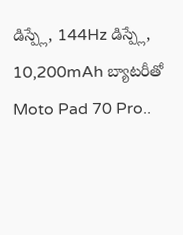డిస్ప్లే, 144Hz డిస్ప్లే, 10,200mAh బ్యాటరీతో Moto Pad 70 Pro..